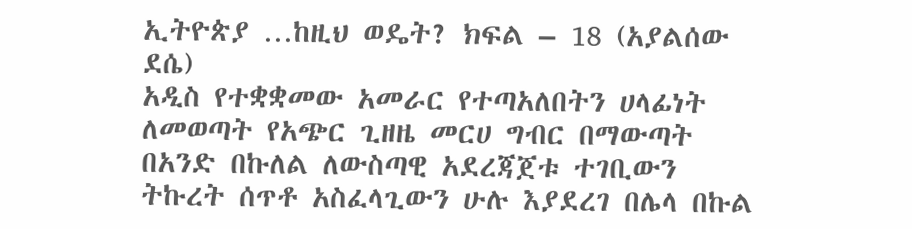ኢትዮጵያ …ከዚህ ወዴት? ክፍል – 18 (አያልሰው ደሴ)
አዲስ የተቋቋመው አመራር የተጣአለበትን ሀላፊነት ለመወጣት የአጭር ጊዘዜ መርሀ ግብር በማውጣት በአንድ በኩለል ለውስጣዊ አደረጃጀቱ ተገቢውን ትኩረት ሰጥቶ አስፈላጊውን ሁሉ እያደረገ በሌላ በኩል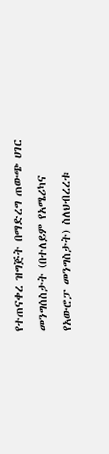የተጠናቀረ ዝግጅት በማድረግ ጠውጭ ሀገር መንግሰስታት (በተለይም የአሜሪካና የአውሮፓ መንግስታት) ስለህብረረቱ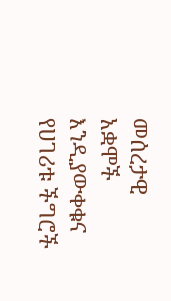መሰረታዊ አቋሞች እንዲያውቀቁና የሀገሪቱ ችግሮች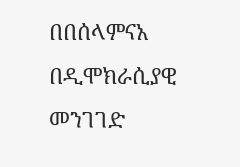በበሰላምናአ በዲሞክራሲያዊ መንገገድ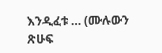እንዲፈቱ … (ሙሉውን ጽሁፍ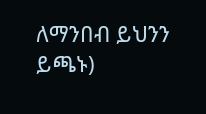ለማንበብ ይህንን ይጫኑ)